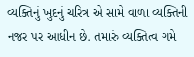વ્યક્તિનું ખુદનું ચરિત્ર એ સામે વાળા વ્યક્તિની નજર પર આધીન છે. તમારું વ્યક્તિત્વ ગમે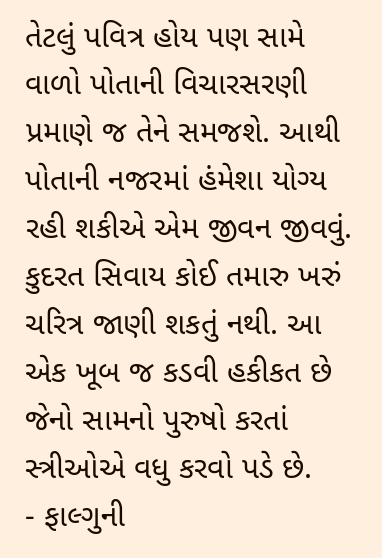તેટલું પવિત્ર હોય પણ સામે વાળો પોતાની વિચારસરણી પ્રમાણે જ તેને સમજશે. આથી પોતાની નજરમાં હંમેશા યોગ્ય રહી શકીએ એમ જીવન જીવવું. કુદરત સિવાય કોઈ તમારુ ખરું ચરિત્ર જાણી શકતું નથી. આ એક ખૂબ જ કડવી હકીકત છે જેનો સામનો પુરુષો કરતાં સ્ત્રીઓએ વધુ કરવો પડે છે.
- ફાલ્ગુની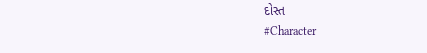દોસ્ત
#Character